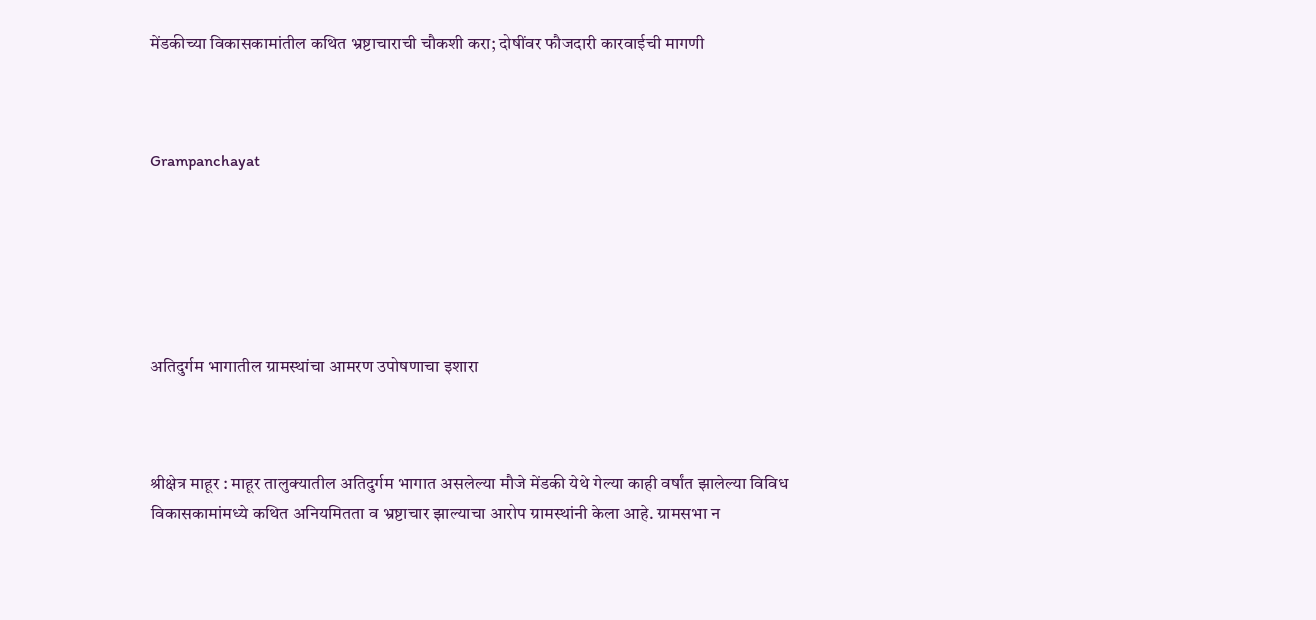मेंडकीच्या विकासकामांतील कथित भ्रष्टाचाराची चौकशी करा; दोषींवर फौजदारी कारवाईची मागणी



Grampanchayat






अतिदुर्गम भागातील ग्रामस्थांचा आमरण उपोषणाचा इशारा



श्रीक्षेत्र माहूर : माहूर तालुक्यातील अतिदुर्गम भागात असलेल्या मौजे मेंडकी येथे गेल्या काही वर्षांत झालेल्या विविध विकासकामांमध्ये कथित अनियमितता व भ्रष्टाचार झाल्याचा आरोप ग्रामस्थांनी केला आहे. ग्रामसभा न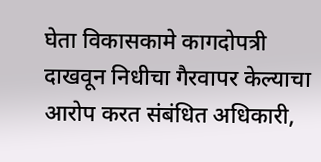घेता विकासकामे कागदोपत्री दाखवून निधीचा गैरवापर केल्याचा आरोप करत संबंधित अधिकारी,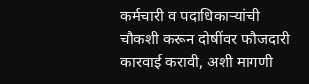कर्मचारी व पदाधिकाऱ्यांची चौकशी करून दोषींवर फौजदारी कारवाई करावी, अशी मागणी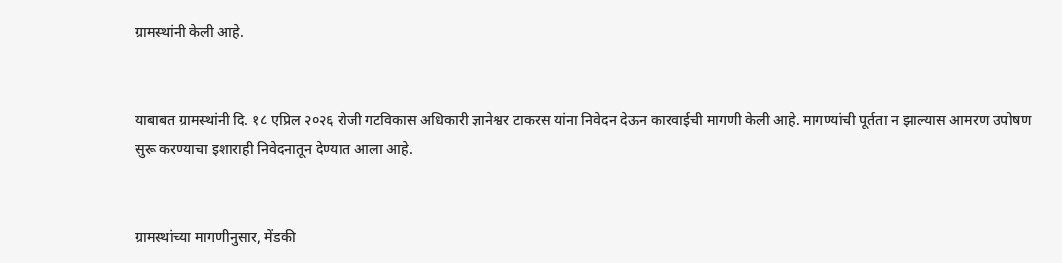ग्रामस्थांनी केली आहे.


याबाबत ग्रामस्थांनी दि. १८ एप्रिल २०२६ रोजी गटविकास अधिकारी ज्ञानेश्वर टाकरस यांना निवेदन देऊन कारवाईची मागणी केली आहे. मागण्यांची पूर्तता न झाल्यास आमरण उपोषण सुरू करण्याचा इशाराही निवेदनातून देण्यात आला आहे.


ग्रामस्थांच्या मागणीनुसार, मेंडकी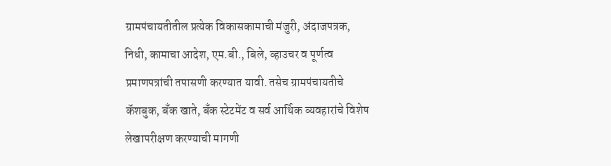ग्रामपंचायतीतील प्रत्येक विकासकामाची मंजुरी, अंदाजपत्रक, निधी, कामाचा आदेश, एम.बी., बिले, व्हाउचर व पूर्णत्व प्रमाणपत्रांची तपासणी करण्यात यावी. तसेच ग्रामपंचायतीचे कॅशबुक, बँक खाते, बँक स्टेटमेंट व सर्व आर्थिक व्यवहारांचे विशेष लेखापरीक्षण करण्याची मागणी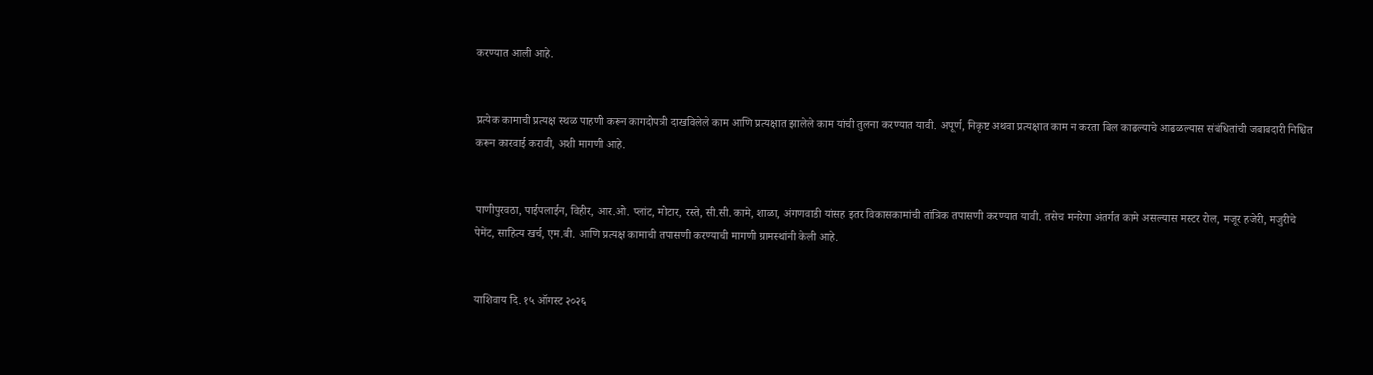करण्यात आली आहे.


प्रत्येक कामाची प्रत्यक्ष स्थळ पाहणी करून कागदोपत्री दाखविलेले काम आणि प्रत्यक्षात झालेले काम यांची तुलना करण्यात यावी. अपूर्ण, निकृष्ट अथवा प्रत्यक्षात काम न करता बिल काढल्याचे आढळल्यास संबंधितांची जबाबदारी निश्चित करून कारवाई करावी, अशी मागणी आहे.


पाणीपुरवठा, पाईपलाईन, विहीर, आर.ओ. प्लांट, मोटार, रस्ते, सी.सी. कामे, शाळा, अंगणवाडी यांसह इतर विकासकामांची तांत्रिक तपासणी करण्यात यावी. तसेच मनरेगा अंतर्गत कामे असल्यास मस्टर रोल, मजूर हजेरी, मजुरीचे पेमेंट, साहित्य खर्च, एम.बी. आणि प्रत्यक्ष कामाची तपासणी करण्याची मागणी ग्रामस्थांनी केली आहे.


याशिवाय दि. १५ ऑगस्ट २०२६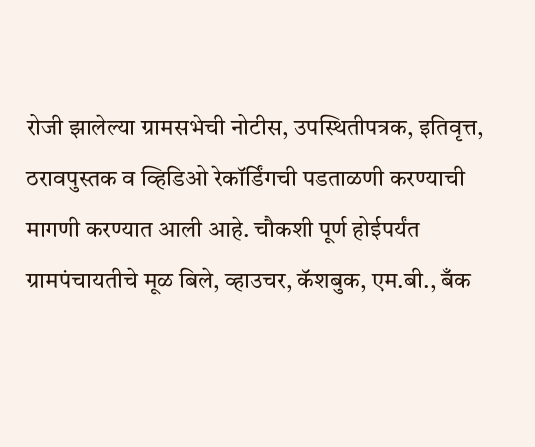रोजी झालेल्या ग्रामसभेची नोटीस, उपस्थितीपत्रक, इतिवृत्त, ठरावपुस्तक व व्हिडिओ रेकॉर्डिंगची पडताळणी करण्याची मागणी करण्यात आली आहे. चौकशी पूर्ण होईपर्यंत ग्रामपंचायतीचे मूळ बिले, व्हाउचर, कॅशबुक, एम.बी., बँक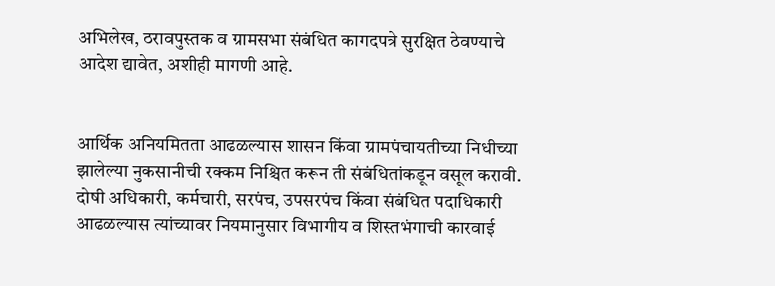अभिलेख, ठरावपुस्तक व ग्रामसभा संबंधित कागदपत्रे सुरक्षित ठेवण्याचे आदेश द्यावेत, अशीही मागणी आहे.


आर्थिक अनियमितता आढळल्यास शासन किंवा ग्रामपंचायतीच्या निधीच्या झालेल्या नुकसानीची रक्कम निश्चित करून ती संबंधितांकडून वसूल करावी. दोषी अधिकारी, कर्मचारी, सरपंच, उपसरपंच किंवा संबंधित पदाधिकारी आढळल्यास त्यांच्यावर नियमानुसार विभागीय व शिस्तभंगाची कारवाई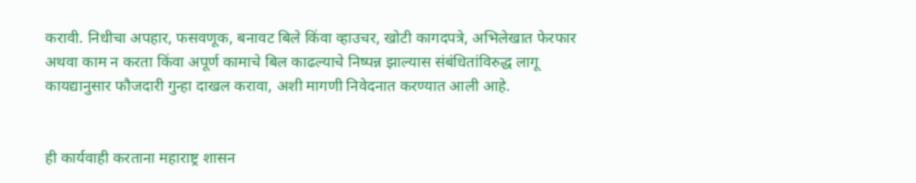करावी. निधीचा अपहार, फसवणूक, बनावट बिले किंवा व्हाउचर, खोटी कागदपत्रे, अभिलेखात फेरफार अथवा काम न करता किंवा अपूर्ण कामाचे बिल काढल्याचे निष्पन्न झाल्यास संबंधितांविरुद्ध लागू कायद्यानुसार फौजदारी गुन्हा दाखल करावा, अशी मागणी निवेदनात करण्यात आली आहे.


ही कार्यवाही करताना महाराष्ट्र शासन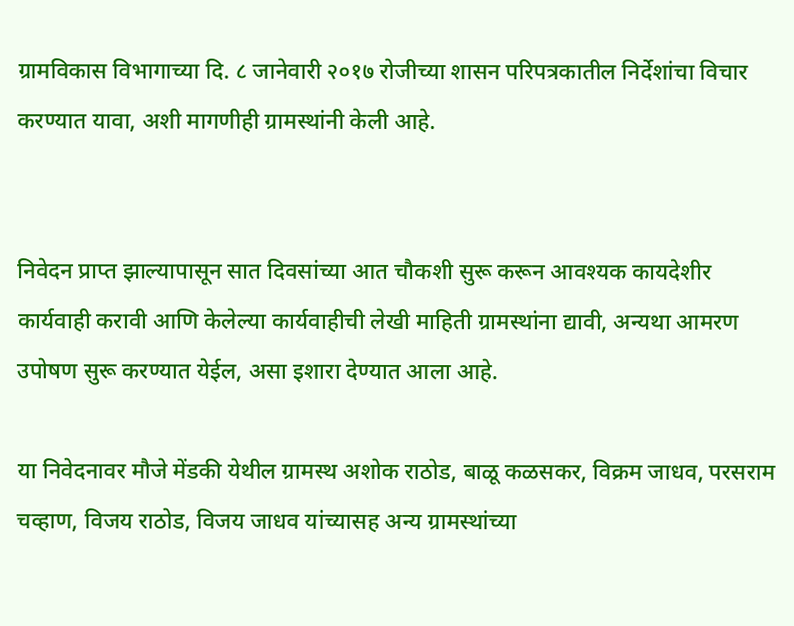ग्रामविकास विभागाच्या दि. ८ जानेवारी २०१७ रोजीच्या शासन परिपत्रकातील निर्देशांचा विचार करण्यात यावा, अशी मागणीही ग्रामस्थांनी केली आहे.


निवेदन प्राप्त झाल्यापासून सात दिवसांच्या आत चौकशी सुरू करून आवश्यक कायदेशीर कार्यवाही करावी आणि केलेल्या कार्यवाहीची लेखी माहिती ग्रामस्थांना द्यावी, अन्यथा आमरण उपोषण सुरू करण्यात येईल, असा इशारा देण्यात आला आहे.

या निवेदनावर मौजे मेंडकी येथील ग्रामस्थ अशोक राठोड, बाळू कळसकर, विक्रम जाधव, परसराम चव्हाण, विजय राठोड, विजय जाधव यांच्यासह अन्य ग्रामस्थांच्या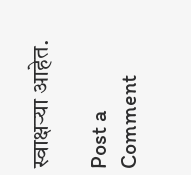स्वाक्षऱ्या आहेत.

Post a Comment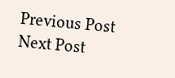Previous Post Next Post